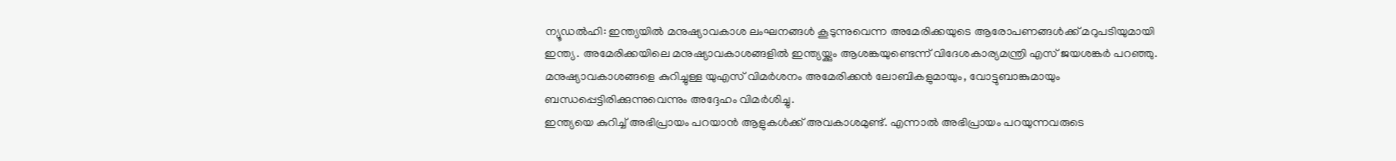ന്യൂഡൽഹി: ഇന്ത്യയിൽ മനുഷ്യാവകാശ ലംഘനങ്ങൾ കൂടുന്നുവെന്ന അമേരിക്കയുടെ ആരോപണങ്ങൾക്ക് മറുപടിയുമായി ഇന്ത്യ. അമേരിക്കയിലെ മനുഷ്യാവകാശങ്ങളിൽ ഇന്ത്യയ്ക്കും ആശങ്കയുണ്ടെന്ന് വിദേശകാര്യമന്ത്രി എസ് ജയശങ്കർ പറഞ്ഞു. മനുഷ്യാവകാശങ്ങളെ കുറിച്ചുള്ള യുഎസ് വിമർശനം അമേരിക്കൻ ലോബികളുമായും, വോട്ടുബാങ്കുമായും ബന്ധപ്പെട്ടിരിക്കുന്നുവെന്നും അദ്ദേഹം വിമർശിച്ചു.
ഇന്ത്യയെ കുറിച്ച് അഭിപ്രായം പറയാൻ ആളുകൾക്ക് അവകാശമുണ്ട്. എന്നാൽ അഭിപ്രായം പറയുന്നവരുടെ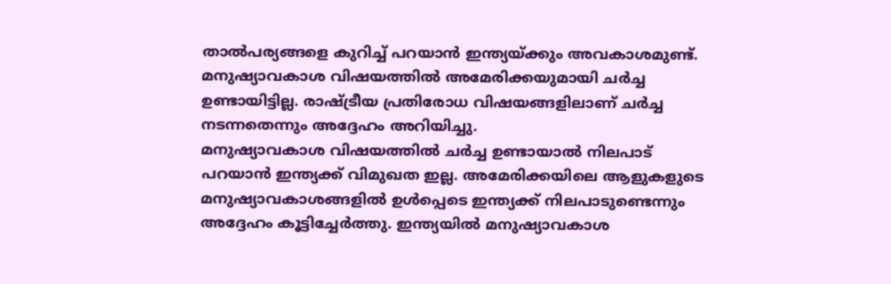താൽപര്യങ്ങളെ കുറിച്ച് പറയാൻ ഇന്ത്യയ്ക്കും അവകാശമുണ്ട്. മനുഷ്യാവകാശ വിഷയത്തിൽ അമേരിക്കയുമായി ചർച്ച ഉണ്ടായിട്ടില്ല. രാഷ്ട്രീയ പ്രതിരോധ വിഷയങ്ങളിലാണ് ചർച്ച നടന്നതെന്നും അദ്ദേഹം അറിയിച്ചു.
മനുഷ്യാവകാശ വിഷയത്തിൽ ചർച്ച ഉണ്ടായാൽ നിലപാട് പറയാൻ ഇന്ത്യക്ക് വിമുഖത ഇല്ല. അമേരിക്കയിലെ ആളുകളുടെ മനുഷ്യാവകാശങ്ങളിൽ ഉൾപ്പെടെ ഇന്ത്യക്ക് നിലപാടുണ്ടെന്നും അദ്ദേഹം കൂട്ടിച്ചേർത്തു. ഇന്ത്യയിൽ മനുഷ്യാവകാശ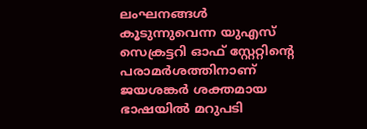ലംഘനങ്ങൾ കൂടുന്നുവെന്ന യുഎസ് സെക്രട്ടറി ഓഫ് സ്റ്റേറ്റിന്റെ പരാമർശത്തിനാണ് ജയശങ്കർ ശക്തമായ ഭാഷയിൽ മറുപടി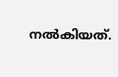നൽകിയത്.